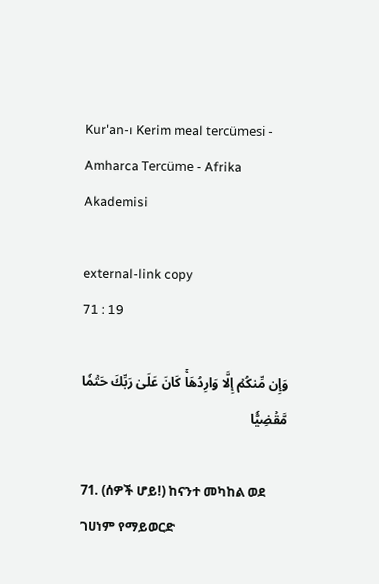Kur'an-ı Kerim meal tercümesi - Amharca Tercüme - Afrika Akademisi

external-link copy
71 : 19

وَإِن مِّنكُمۡ إِلَّا وَارِدُهَاۚ كَانَ عَلَىٰ رَبِّكَ حَتۡمٗا مَّقۡضِيّٗا

71. (ሰዎች ሆይ!) ከናንተ መካከል ወደ ገሀነም የማይወርድ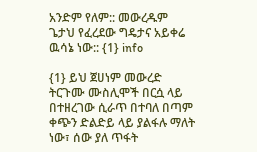አንድም የለም:: መውረዱም ጌታህ የፈረደው ግዴታና አይቀሬ ዉሳኔ ነው:: {1} info

{1} ይህ ጀሀነም መውረድ ትርጉሙ ሙስሊሞች በርሷ ላይ በተዘረገው ሲራጥ በተባለ በጣም ቀጭን ድልድይ ላይ ያልፋሉ ማለት ነው፣ ሰው ያለ ጥፋት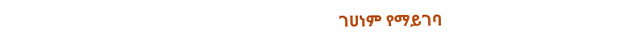ገሀነም የማይገባ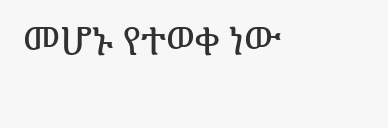መሆኑ የተወቀ ነው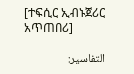[ተፍሲር ኢብኑጀሪር አጥጠበሪ]

التفاسير: